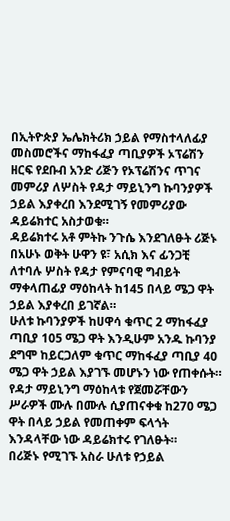በኢትዮጵያ ኤሌክትሪክ ኃይል የማስተላለፊያ መስመሮችና ማከፋፈያ ጣቢያዎች ኦፕሬሽን ዘርፍ የደቡብ አንድ ሪጅን የኦፕሬሽንና ጥገና መምሪያ ለሦስት የዳታ ማይኒንግ ኩባንያዎች ኃይል እያቀረበ እንደሚገኝ የመምሪያው ዳይሬክተር አስታወቁ።
ዳይሬክተሩ አቶ ምትኩ ንጉሴ እንደገለፁት ሪጅኑ በአሁኑ ወቅት ሁዋን ዩ፣ አሲክ እና ፊንጋቺ ለተባሉ ሦስት የዳታ የምናባዊ ግብይት ማቀላጠፊያ ማዕከላት ከ145 በላይ ሜጋ ዋት ኃይል እያቀረበ ይገኛል።
ሁለቱ ኩባንያዎች ከሀዋሳ ቁጥር 2 ማከፋፈያ ጣቢያ 105 ሜጋ ዋት እንዲሁም አንዱ ኩባንያ ደግሞ ከይርጋለም ቁጥር ማከፋፈያ ጣቢያ 40 ሜጋ ዋት ኃይል እያገኙ መሆኑን ነው የጠቀሱት።
የዳታ ማይኒንግ ማዕከላቱ የጀመሯቸውን ሥራዎች ሙሉ በሙሉ ሲያጠናቀቁ ከ270 ሜጋ ዋት በላይ ኃይል የመጠቀም ፍላጎት እንዳላቸው ነው ዳይሬክተሩ የገለፁት።
በሪጅኑ የሚገኙ አስራ ሁለቱ የኃይል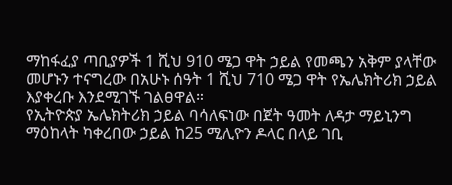ማከፋፈያ ጣቢያዎች 1 ሺህ 910 ሜጋ ዋት ኃይል የመጫን አቅም ያላቸው መሆኑን ተናግረው በአሁኑ ሰዓት 1 ሺህ 710 ሜጋ ዋት የኤሌክትሪክ ኃይል እያቀረቡ እንደሚገኙ ገልፀዋል።
የኢትዮጵያ ኤሌክትሪክ ኃይል ባሳለፍነው በጀት ዓመት ለዳታ ማይኒንግ ማዕከላት ካቀረበው ኃይል ከ25 ሚሊዮን ዶላር በላይ ገቢ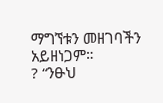ማግኘቱን መዘገባችን አይዘነጋም።
? “ንፁህ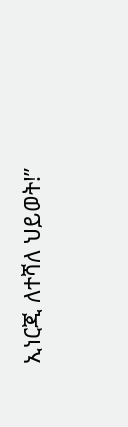ኢነርጂ ለተሻለ ህይወት!”